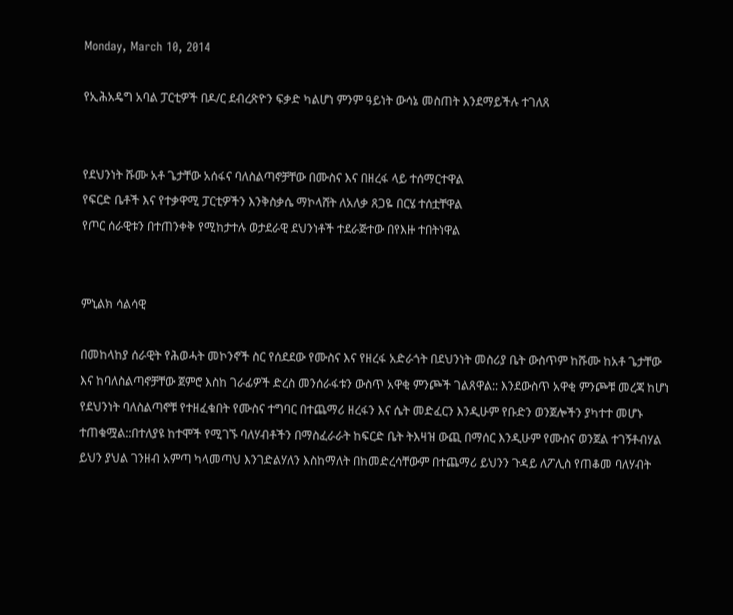Monday, March 10, 2014

የኢሕአዴግ አባል ፓርቲዎች በዶ/ር ደብረጽዮን ፍቃድ ካልሆነ ምንም ዓይነት ውሳኔ መስጠት እንደማይችሉ ተገለጸ


የደህንነት ሹሙ አቶ ጌታቸው አሰፋና ባለስልጣኖቻቸው በሙስና እና በዘረፋ ላይ ተሰማርተዋል
የፍርድ ቤቶች እና የተቃዋሚ ፓርቲዎችን እንቅስቃሴ ማኮላሸት ለአለቃ ጸጋዬ በርሄ ተሰቷቸዋል
የጦር ሰራዊቱን በተጠንቀቅ የሚከታተሉ ወታደራዊ ደህንነቶች ተደራጅተው በየእዙ ተበትነዋል


ምኒልክ ሳልሳዊ

በመከላከያ ሰራዊት የሕወሓት መኮንኖች ስር የሰደደው የሙስና እና የዘረፋ አድራጎት በደህንነት መስሪያ ቤት ውስጥም ከሹሙ ከአቶ ጌታቸው እና ከባለስልጣኖቻቸው ጀምሮ እስከ ገራፊዎች ድረስ መንሰራፋቱን ውስጥ አዋቂ ምንጮች ገልጸዋል:: እንደውስጥ አዋቂ ምንጮቹ መረጃ ከሆነ የደህንነት ባለስልጣኖቹ የተዘፈቁበት የሙስና ተግባር በተጨማሪ ዘረፋን እና ሴት መድፈርን እንዲሁም የቡድን ወንጀሎችን ያካተተ መሆኑ ተጠቁሟል::በተለያዩ ከተሞች የሚገኙ ባለሃብቶችን በማስፈራራት ከፍርድ ቤት ትእዛዝ ውጪ በማሰር እንዲሁም የሙስና ወንጀል ተገኝቶብሃል ይህን ያህል ገንዘብ አምጣ ካላመጣህ እንገድልሃለን እስከማለት በከመድረሳቸውም በተጨማሪ ይህንን ጉዳይ ለፖሊስ የጠቆመ ባለሃብት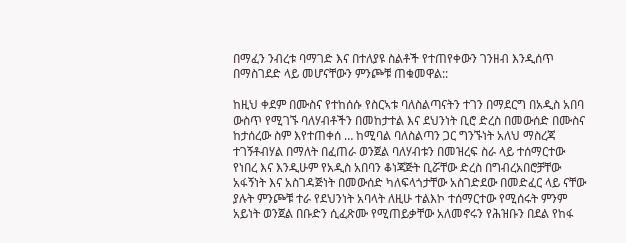በማፈን ንብረቱ ባማገድ እና በተለያዩ ስልቶች የተጠየቀውን ገንዘብ እንዲሰጥ በማስገደድ ላይ መሆናቸውን ምንጮቹ ጠቁመዋል::

ከዚህ ቀደም በሙስና የተከሰሱ የስርኣቱ ባለስልጣናትን ተገን በማደርግ በአዲስ አበባ ውስጥ የሚገኙ ባለሃብቶችን በመከታተል እና ደህንነት ቢሮ ድረስ በመውሰድ በሙስና ከታሰረው ስም እየተጠቀሰ … ከሚባል ባለስልጣን ጋር ግንኙነት አለህ ማስረጃ ተገኝቶብሃል በማለት በፈጠራ ወንጀል ባለሃብቱን በመዝረፍ ስራ ላይ ተሰማርተው የነበረ እና እንዲሁም የአዲስ አበባን ቆነጃጅት ቢሯቸው ድረስ በግብረአበሮቻቸው አፋኝነት እና አስገዳጅነት በመውሰድ ካለፍላጎታቸው አስገድደው በመድፈር ላይ ናቸው ያሉት ምንጮቹ ተራ የደህንነት አባላት ለዚሁ ተልእኮ ተሰማርተው የሚሰሩት ምንም አይነት ወንጀል በቡድን ሲፈጽሙ የሚጠይቃቸው አለመኖሩን የሕዝቡን በደል የከፋ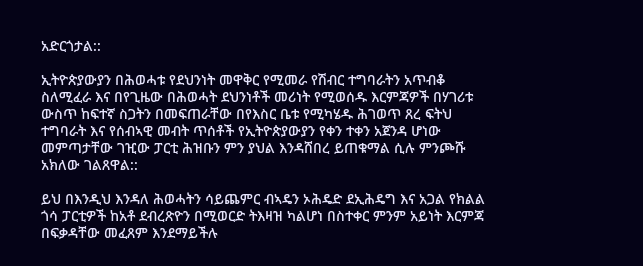አድርጎታል::

ኢትዮጵያውያን በሕወሓቱ የደህንነት መዋቅር የሚመራ የሽብር ተግባራትን አጥብቆ ስለሚፈራ እና በየጊዜው በሕወሓት ደህንነቶች መሪነት የሚወሰዱ እርምጃዎች በሃገሪቱ ውስጥ ከፍተኛ ስጋትን በመፍጠራቸው በየእስር ቤቱ የሚካሄዱ ሕገወጥ ጸረ ፍትህ ተግባራት እና የሰብኣዊ መብት ጥሰቶች የኢትዮጵያውያን የቀን ተቀን አጀንዳ ሆነው መምጣታቸው ገዢው ፓርቲ ሕዝቡን ምን ያህል እንዳሸበረ ይጠቁማል ሲሉ ምንጮሹ አክለው ገልጸዋል::

ይህ በእንዲህ እንዳለ ሕወሓትን ሳይጨምር ብኣዴን ኦሕዴድ ደኢሕዴግ እና አጋል የክልል ጎሳ ፓርቲዎች ከአቶ ደብረጽዮን በሚወርድ ትእዛዝ ካልሆነ በስተቀር ምንም አይነት እርምጃ በፍቃዳቸው መፈጸም እንደማይችሉ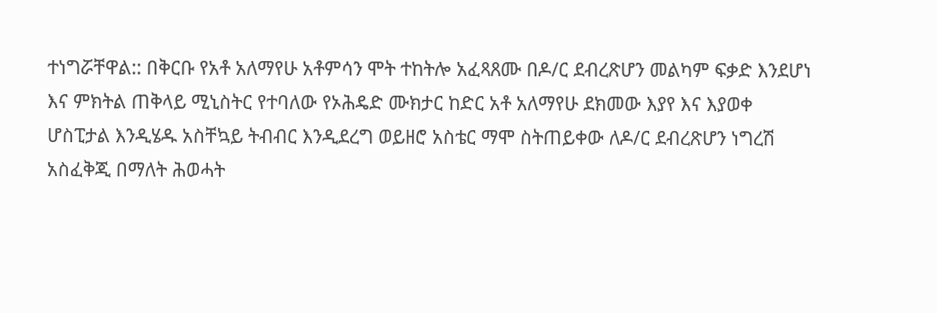ተነግሯቸዋል:: በቅርቡ የአቶ አለማየሁ አቶምሳን ሞት ተከትሎ አፈጻጸሙ በዶ/ር ደብረጽሆን መልካም ፍቃድ እንደሆነ እና ምክትል ጠቅላይ ሚኒስትር የተባለው የኦሕዴድ ሙክታር ከድር አቶ አለማየሁ ደክመው እያየ እና እያወቀ ሆስፒታል እንዲሄዱ አስቸኳይ ትብብር እንዲደረግ ወይዘሮ አስቴር ማሞ ስትጠይቀው ለዶ/ር ደብረጽሆን ነግረሽ አስፈቅጂ በማለት ሕወሓት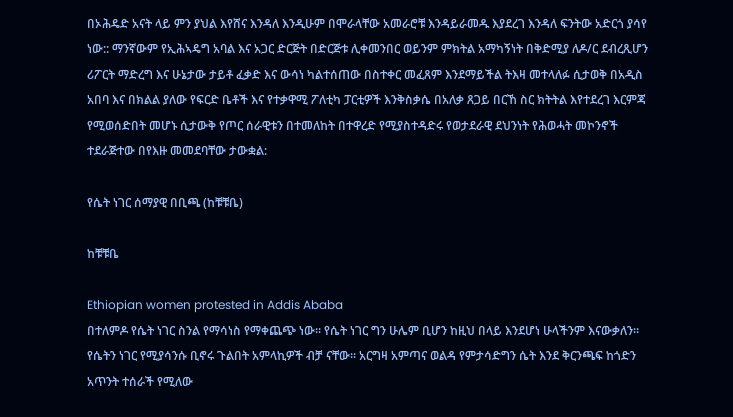በኦሕዴድ አናት ላይ ምን ያህል እየሸና እንዳለ እንዲሁም በሞራላቸው አመራሮቹ እንዳይራመዱ እያደረገ እንዳለ ፍንትው አድርጎ ያሳየ ነው:: ማንኛውም የኢሕኣዴግ አባል እና አጋር ድርጅት በድርጅቱ ሊቀመንበር ወይንም ምክትል አማካኝነት በቅድሚያ ለዶ/ር ደብረጺሆን ሪፖርት ማድረግ እና ሁኔታው ታይቶ ፈቃድ እና ውሳነ ካልተሰጠው በስተቀር መፈጸም እንደማይችል ትእዛ መተላለፉ ሲታወቅ በአዲስ አበባ እና በክልል ያለው የፍርድ ቤቶች እና የተቃዋሚ ፖለቲካ ፓርቲዎች እንቅስቃሴ በአለቃ ጸጋይ በርኸ ስር ክትትል እየተደረገ እርምጃ የሚወሰድበት መሆኑ ሲታውቅ የጦር ሰራዊቱን በተመለከት በተዋረድ የሚያስተዳድሩ የወታደራዊ ደህንነት የሕወሓት መኮንኖች ተደራጅተው በየእዙ መመደባቸው ታውቋል:

የሴት ነገር ሰማያዊ በቢጫ (ከቹቹቤ)

ከቹቹቤ

Ethiopian women protested in Addis Ababa
በተለምዶ የሴት ነገር ስንል የማሳነስ የማቀጨጭ ነው። የሴት ነገር ግን ሁሌም ቢሆን ከዚህ በላይ እንደሆነ ሁላችንም እናውቃለን። የሴትን ነገር የሚያሳንሱ ቢኖሩ ጉልበት አምላኪዎች ብቻ ናቸው። አርግዛ አምጣና ወልዳ የምታሳድግን ሴት እንደ ቅርንጫፍ ከጎድን አጥንት ተሰራች የሚለው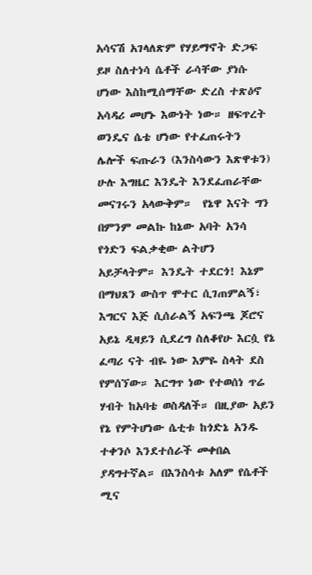አሳናሽ አገላለጽም የሃይማኖት ድጋፍ ይዞ ስለተነሳ ሴቶች ራሳቸው ያነሱ ሆነው እስከሚሰማቸው ድረስ ተጽዕኖ አሳዳሪ መሆኑ እውነት ነው። ዘፍጥረት ወንዴና ሴቴ ሆነው የተፈጠሩትን ሌሎች ፍጡራን (እንስሳውን እጽዋቱን) ሁሉ እግዜር እንዴት እንደፈጠራቸው መናገሩን አላውቅም።  የኔዋ እናት ግን በምንም መልኩ ከኔው አባት አንሳ የጎድን ፍልቃቂው ልትሆን አይቻላትም። እንዴት ተደርጎ! እኔም በማህጸን ውስጥ ሞተር ሲገጠምልኝ፣ እግርና እጅ ሲሰራልኝ አፍንጫ ጆሮና አይኔ ዲዛይን ሲደረግ ስለቆየሁ እርሷ የኔ ፈጣሪ ናት ብዬ ነው እምዬ ስላት ደስ የምሰኘው። እርግጥ ነው የተወሰነ ጥሬ ሃብት ከአባቴ ወስዳለች። በዚያው አይን የኔ የምትሆነው ሴቲቱ ከጎድኔ አንዱ ተቀንሶ እንደተሰራች መቀበል ያዳግተኛል። በእንስሳቱ አለም የሴቶች ሚና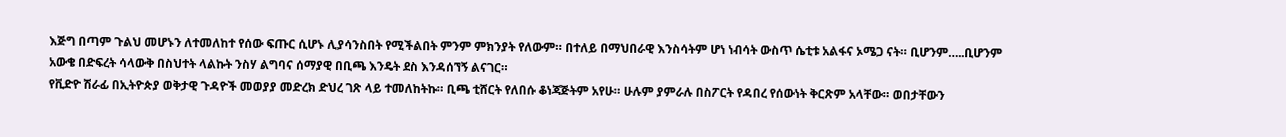እጅግ በጣም ጉልህ መሆኑን ለተመለከተ የሰው ፍጡር ሲሆኑ ሊያሳንስበት የሚችልበት ምንም ምክንያት የለውም። በተለይ በማህበራዊ እንስሳትም ሆነ ነብሳት ውስጥ ሴቲቱ አልፋና ኦሜጋ ናት። ቢሆንም…..ቢሆንም አውቄ በድፍረት ሳላውቅ በስህተት ላልኩት ንስሃ ልግባና ሰማያዊ በቢጫ እንዴት ደስ እንዳሰኘኝ ልናገር።
የቪድዮ ሽራፊ በኢትዮጵያ ወቅታዊ ጉዳዮች መወያያ መድረክ ድህረ ገጽ ላይ ተመለከትኩ። ቢጫ ቲሸርት የለበሱ ቆነጃጅትም አየሁ። ሁሉም ያምራሉ በስፖርት የዳበረ የሰውነት ቅርጽም አላቸው። ወበታቸውን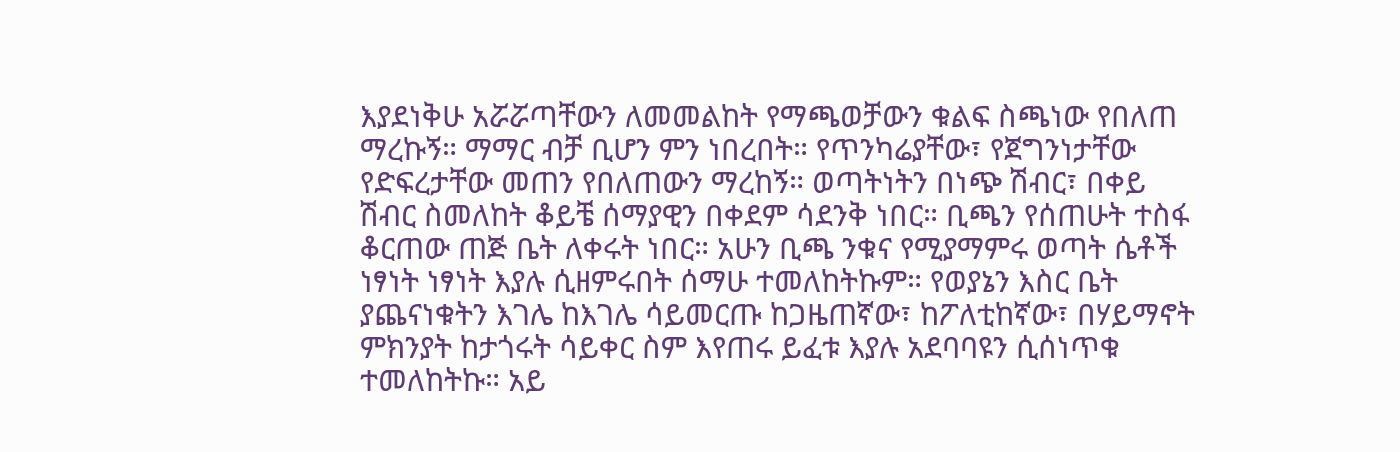እያደነቅሁ አሯሯጣቸውን ለመመልከት የማጫወቻውን ቁልፍ ስጫነው የበለጠ ማረኩኝ። ማማር ብቻ ቢሆን ምን ነበረበት። የጥንካሬያቸው፣ የጀግንነታቸው የድፍረታቸው መጠን የበለጠውን ማረከኝ። ወጣትነትን በነጭ ሽብር፣ በቀይ ሽብር ስመለከት ቆይቼ ሰማያዊን በቀደም ሳደንቅ ነበር። ቢጫን የሰጠሁት ተስፋ ቆርጠው ጠጅ ቤት ለቀሩት ነበር። አሁን ቢጫ ንቁና የሚያማምሩ ወጣት ሴቶች ነፃነት ነፃነት እያሉ ሲዘምሩበት ሰማሁ ተመለከትኩም። የወያኔን እስር ቤት ያጨናነቁትን እገሌ ከእገሌ ሳይመርጡ ከጋዜጠኛው፣ ከፖለቲከኛው፣ በሃይማኖት ምክንያት ከታጎሩት ሳይቀር ስም እየጠሩ ይፈቱ እያሉ አደባባዩን ሲሰነጥቁ ተመለከትኩ። አይ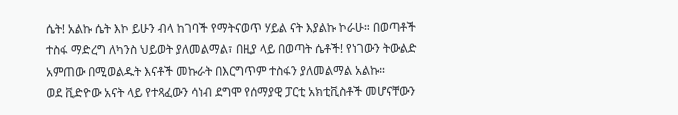ሴት! አልኩ ሴት እኮ ይሁን ብላ ከገባች የማትናወጥ ሃይል ናት እያልኩ ኮራሁ። በወጣቶች ተስፋ ማድረግ ለካንስ ህይወት ያለመልማል፣ በዚያ ላይ በወጣት ሴቶች! የነገውን ትውልድ አምጠው በሚወልዱት እናቶች መኩራት በእርግጥም ተስፋን ያለመልማል አልኩ።
ወደ ቪድዮው አናት ላይ የተጻፈውን ሳነብ ደግሞ የሰማያዊ ፓርቲ አክቲቪስቶች መሆናቸውን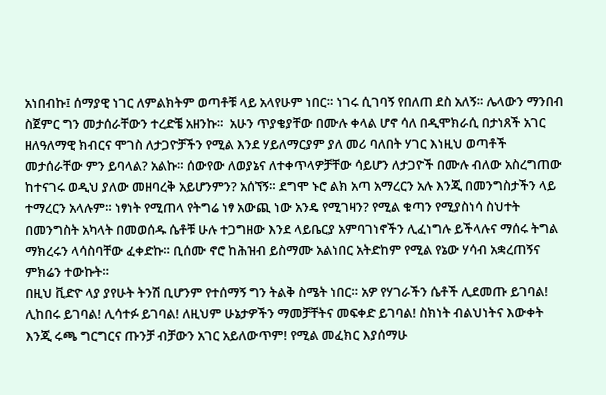አነበብኩ፤ ሰማያዊ ነገር ለምልክትም ወጣቶቹ ላይ አላየሁም ነበር። ነገሩ ሲገባኝ የበለጠ ደስ አለኝ። ሌላውን ማንበብ ስጀምር ግን መታሰራቸውን ተረድቼ አዘንኩ።  አሁን ጥያቄያቸው በሙሉ ቀላል ሆኖ ሳለ በዲሞክራሲ በታነጸች አገር ዘለዓለማዊ ክብርና ሞገስ ለታጋዮቻችን የሚል እንደ ሃይለማርያም ያለ መሪ ባለበት ሃገር እነዚህ ወጣቶች መታሰራቸው ምን ይባላል? አልኩ። ሰውየው ለወያኔና ለተቀጥላዎቻቸው ሳይሆን ለታጋዮች በሙሉ ብለው አስረግጠው ከተናገሩ ወዲህ ያለው መዘባረቅ አይሆንምን? አሰኘኝ። ደግሞ ኑሮ ልክ አጣ አማረርን አሉ እንጂ በመንግስታችን ላይ ተማረርን አላሉም። ነፃነት የሚጠላ የትግሬ ነፃ አውጪ ነው አንዴ የሚገዛን? የሚል ቁጣን የሚያስነሳ ስህተት በመንግስት አካላት በመወሰዱ ሴቶቹ ሁሉ ተጋግዘው እንደ ላይቤርያ አምባገነኖችን ሊፈነግሉ ይችላሉና ማሰሩ ትግል ማክረሩን ላሳስባቸው ፈቀድኩ። ቢሰሙ ኖሮ ከሕዝብ ይስማሙ አልነበር አትድከም የሚል የኔው ሃሳብ አቋረጠኝና ምክሬን ተውኩት።
በዚህ ቪድዮ ላያ ያየሁት ትንሽ ቢሆንም የተሰማኝ ግን ትልቅ ስሜት ነበር። አዎ የሃገራችን ሴቶች ሊደመጡ ይገባል! ሊከበሩ ይገባል! ሊሳተፉ ይገባል! ለዚህም ሁኔታዎችን ማመቻቸትና መፍቀድ ይገባል! ስክነት ብልህነትና እውቀት እንጂ ሩጫ ግርግርና ጡንቻ ብቻውን አገር አይለውጥም! የሚል መፈክር እያሰማሁ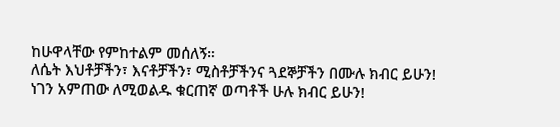ከሁዋላቸው የምከተልም መሰለኝ።
ለሴት እህቶቻችን፣ እናቶቻችን፣ ሚስቶቻችንና ጓደኞቻችን በሙሉ ክብር ይሁን!
ነገን አምጠው ለሚወልዱ ቁርጠኛ ወጣቶች ሁሉ ክብር ይሁን!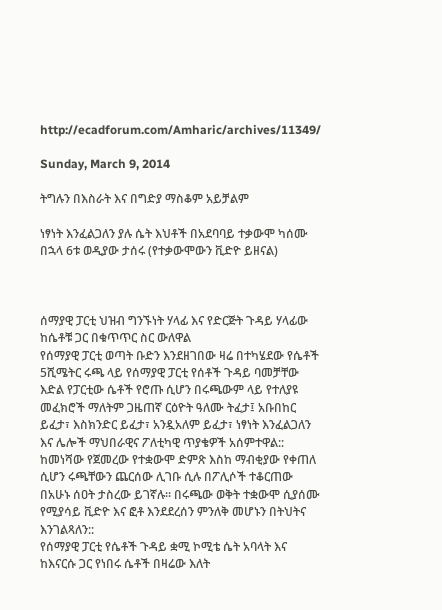http://ecadforum.com/Amharic/archives/11349/

Sunday, March 9, 2014

ትግሉን በእስራት እና በግድያ ማስቆም አይቻልም

ነፃነት እንፈልጋለን ያሉ ሴት እህቶች በአደባባይ ተቃውሞ ካሰሙ በኋላ 6ቱ ወዲያው ታሰሩ (የተቃውሞውን ቪድዮ ይዘናል)



ሰማያዊ ፓርቲ ህዝብ ግንኙነት ሃላፊ እና የድርጅት ጉዳይ ሃላፊው ከሴቶቹ ጋር በቁጥጥር ስር ውለዋል
የሰማያዊ ፓርቲ ወጣት ቡድን እንደዘገበው ዛሬ በተካሄደው የሴቶች 5ሺሜትር ሩጫ ላይ የሰማያዊ ፓርቲ የሰቶች ጉዳይ ባመቻቸው እድል የፓርቲው ሴቶች የሮጡ ሲሆን በሩጫውም ላይ የተለያዩ መፈክሮች ማለትም ጋዜጠኛ ርዕዮት ዓለሙ ትፈታ፤ አቡበከር ይፈታ፣ እስክንድር ይፈታ፣ አንዷአለም ይፈታ፣ ነፃነት እንፈልጋለን እና ሌሎች ማህበራዊና ፖለቲካዊ ጥያቄዎች አሰምተዋል::
ከመነሻው የጀመረው የተቋውሞ ድምጽ እስከ ማብቂያው የቀጠለ ሲሆን ሩጫቸውን ጨርሰው ሊገቡ ሲሉ በፖሊሶች ተቆርጠው በአሁኑ ሰዐት ታስረው ይገኛሉ። በሩጫው ወቅት ተቋውሞ ሲያሰሙ የሚያሳይ ቪድዮ እና ፎቶ እንደደረሰን ምንለቅ መሆኑን በትህትና እንገልጻለን::
የሰማያዊ ፓርቲ የሴቶች ጉዳይ ቋሚ ኮሚቴ ሴት አባላት እና ከእናርሱ ጋር የነበሩ ሴቶች በዛሬው እለት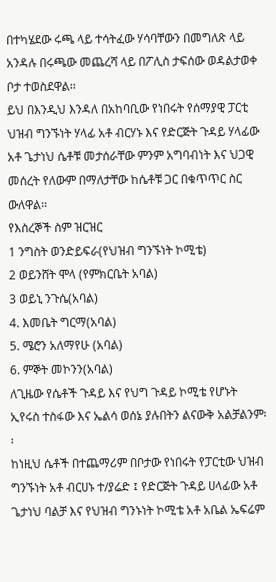በተካሄደው ሩጫ ላይ ተሳትፈው ሃሳባቸውን በመግለጽ ላይ አንዳሉ በሩጫው መጨረሻ ላይ በፖሊስ ታፍሰው ወዳልታወቀ ቦታ ተወስደዋል፡፡
ይህ በእንዲህ እንዳለ በአከባቢው የነበሩት የሰማያዊ ፓርቲ ህዝብ ግንኙነት ሃላፊ አቶ ብርሃኑ እና የድርጅት ጉዳይ ሃላፊው አቶ ጌታነህ ሴቶቹ መታሰራቸው ምንም አግባብነት እና ህጋዊ መሰረት የለውም በማለታቸው ከሴቶቹ ጋር በቁጥጥር ስር ውለዋል፡፡
የእስረኞች ስም ዝርዝር
1 ንግስት ወንድይፍራ(የህዝብ ግንኙነት ኮሚቴ)
2 ወይንሸት ሞላ (የምክርቤት አባል)
3 ወይኒ ንጉሴ(አባል)
4. እመቤት ግርማ(አባል)
5. ሜሮን አለማየሁ (አባል)
6. ምኞት መኮንን(አባል)
ለጊዜው የሴቶች ጉዳይ እና የህግ ጉዳይ ኮሚቴ የሆኑት ኢየሩስ ተስፋው እና ኤልሳ ወሰኔ ያሉበትን ልናውቅ አልቻልንም፡፡
ከነዚህ ሴቶች በተጨማሪም በቦታው የነበሩት የፓርቲው ህዝብ ግንኙነት አቶ ብርሀኑ ተ/ያሬድ ፤ የድርጅት ጉዳይ ሀላፊው አቶ ጌታነህ ባልቻ እና የህዝብ ግንኑነት ኮሚቴ አቶ አቤል ኤፍሬም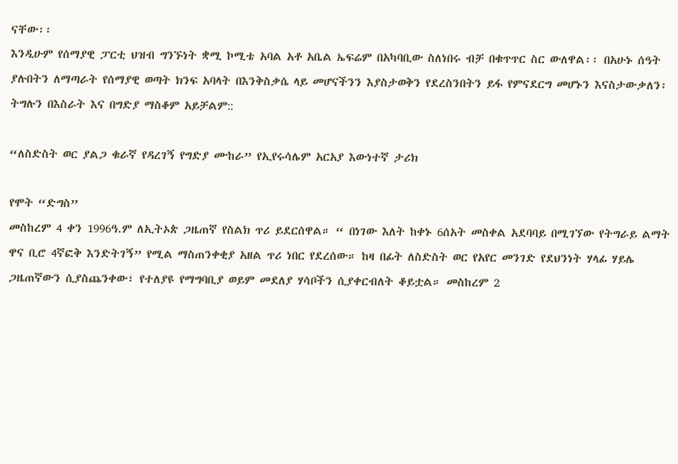ናቸው፡፡
እንዲሁም የሰማያዊ ፓርቲ ህዝብ ግንኙነት ቋሚ ኮሚቴ አባል አቶ አቤል ኤፍሬም በአካባቢው ስለነበሩ ብቻ በቁጥጥር ስር ውለዋል፡፡ በአሁኑ ሰዓት ያሉበትን ለማጣራት የሰማያዊ ወጣት ክንፍ አባላት በእንቅስቃሴ ላይ መሆናችንን እያስታወቅን የደረስንበትን ይፋ የምናደርግ መሆኑን እናስታውቃለን፡
ትግሉን በእስራት እና በግድያ ማስቆም አይቻልም::

“ለስድስት ወር ያልጋ ቁራኛ የዳረገኝ የግድያ ሙከራ” የኢየሩሳሌም አርአያ እውነተኛ ታሪክ

የሞት “ድግስ”
መስከረም 4 ቀን 1996ዓ.ም ለኢትኦጵ ጋዜጠኛ የስልክ ጥሪ ይደርሰዋል። “ በነገው እለት ከቀኑ 6ሰአት መስቀል አደባባይ በሚገኘው የትግራይ ልማት ዋና ቢሮ 4ኛፎቅ እንድትገኝ” የሚል ማስጠንቀቂያ አዘል ጥሪ ነበር የደረሰው። ከዛ በፊት ለስድስት ወር የአየር መንገድ የደህንነት ሃላፊ ሃይሌ ጋዜጠኛውን ሲያስጨንቀው፣ የተለያዩ የማግባቢያ ወይም መደለያ ሃሳቦችን ሲያቀርብለት ቆይቷል። መስከረም 2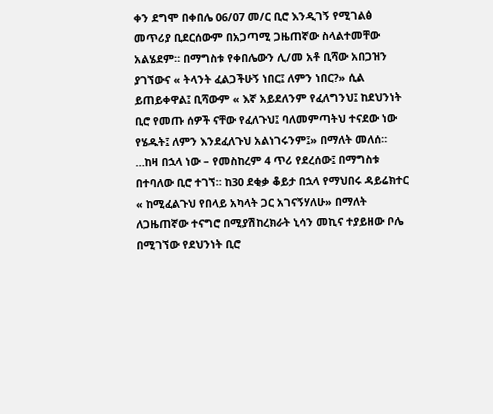ቀን ደግሞ በቀበሌ 06/07 መ/ር ቢሮ እንዲገኝ የሚገልፅ መጥሪያ ቢደርሰውም በአጋጣሚ ጋዜጠኛው ስላልተመቸው አልሄደም። በማግስቱ የቀበሌውን ሊ/መ አቶ ቢሻው አበጋዝን ያገኘውና « ትላንት ፈልጋችሁኝ ነበር፤ ለምን ነበር?» ሲል ይጠይቀዋል፤ ቢሻውም « እኛ አይደለንም የፈለግንህ፤ ከደህንነት ቢሮ የመጡ ሰዎች ናቸው የፈለጉህ፤ ባለመምጣትህ ተናደው ነው የሄዱት፤ ለምን እንደፈለጉህ አልነገሩንም፤» በማለት መለሰ። …ከዛ በኋላ ነው – የመስከረም 4 ጥሪ የደረሰው፤ በማግስቱ በተባለው ቢሮ ተገኘ። ከ30 ደቂቃ ቆይታ በኋላ የማህበሩ ዳይሬክተር « ከሚፈልጉህ የበላይ አካላት ጋር አገናኝሃለሁ» በማለት ለጋዜጠኛው ተናግሮ በሚያሽከረክራት ኒሳን መኪና ተያይዘው ቦሌ በሚገኘው የደህንነት ቢሮ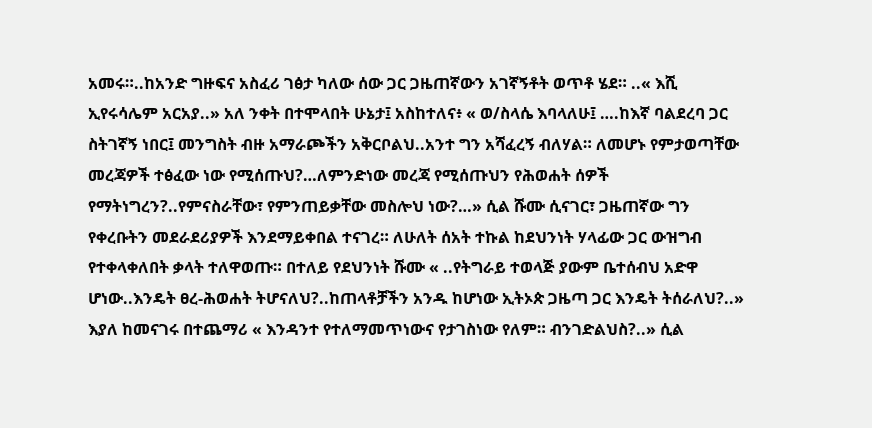አመሩ።..ከአንድ ግዙፍና አስፈሪ ገፅታ ካለው ሰው ጋር ጋዜጠኛውን አገኛኝቶት ወጥቶ ሄደ። ..« እሺ ኢየሩሳሌም አርአያ..» አለ ንቀት በተሞላበት ሁኔታ፤ አስከተለና፥ « ወ/ስላሴ እባላለሁ፤ ….ከእኛ ባልደረባ ጋር ስትገኛኝ ነበር፤ መንግስት ብዙ አማራጮችን አቅርቦልህ..አንተ ግን አሻፈረኝ ብለሃል። ለመሆኑ የምታወጣቸው መረጃዎች ተፅፈው ነው የሚሰጡህ?…ለምንድነው መረጃ የሚሰጡህን የሕወሐት ሰዎች የማትነግረን?..የምናስራቸው፣ የምንጠይቃቸው መስሎህ ነው?…» ሲል ሹሙ ሲናገር፣ ጋዜጠኛው ግን የቀረቡትን መደራደሪያዎች እንደማይቀበል ተናገረ። ለሁለት ሰአት ተኩል ከደህንነት ሃላፊው ጋር ውዝግብ የተቀላቀለበት ቃላት ተለዋወጡ። በተለይ የደህንነት ሹሙ « ..የትግራይ ተወላጅ ያውም ቤተሰብህ አድዋ ሆነው..እንዴት ፀረ-ሕወሐት ትሆናለህ?..ከጠላቶቻችን አንዱ ከሆነው ኢትኦጵ ጋዜጣ ጋር እንዴት ትሰራለህ?..» እያለ ከመናገሩ በተጨማሪ « እንዳንተ የተለማመጥነውና የታገስነው የለም። ብንገድልህስ?..» ሲል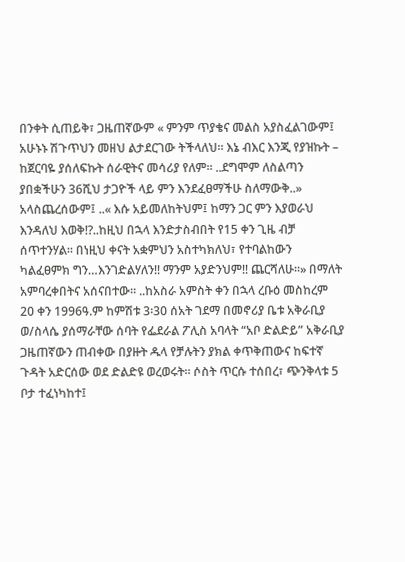በንቀት ሲጠይቅ፣ ጋዜጠኛውም « ምንም ጥያቄና መልስ አያስፈልገውም፤ አሁኑኑ ሽጉጥህን መዘህ ልታደርገው ትችላለህ። እኔ ብእር እንጂ የያዝኩት – ከጀርባዬ ያሰለፍኩት ሰራዊትና መሳሪያ የለም። ..ደግሞም ለስልጣን ያበቋችሁን 36ሺህ ታጋዮች ላይ ምን እንደፈፀማችሁ ስለማውቅ..» አላስጨረሰውም፤ ..« እሱ አይመለከትህም፤ ከማን ጋር ምን እያወራህ እንዳለህ እወቅ!?..ከዚህ በኋላ እንድታስብበት የ15 ቀን ጊዜ ብቻ ሰጥተንሃል። በነዚህ ቀናት አቋምህን አስተካክለህ፣ የተባልከውን ካልፈፀምክ ግን…እንገድልሃለን!! ማንም አያድንህም!! ጨርሻለሁ።» በማለት አምባረቀበትና አሰናበተው። ..ከአስራ አምስት ቀን በኋላ ረቡዕ መስከረም 20 ቀን 1996ዓ.ም ከምሽቱ 3፡30 ሰአት ገደማ በመኖሪያ ቤቱ አቅራቢያ ወ/ስላሴ ያሰማራቸው ሰባት የፌደራል ፖሊስ አባላት “አቦ ድልድይ” አቅራቢያ ጋዜጠኛውን ጠብቀው በያዙት ዱላ የቻሉትን ያክል ቀጥቅጠውና ከፍተኛ ጉዳት አድርሰው ወደ ድልድዩ ወረወሩት። ሶስት ጥርሱ ተሰበረ፣ ጭንቅላቱ 5 ቦታ ተፈነካከተ፤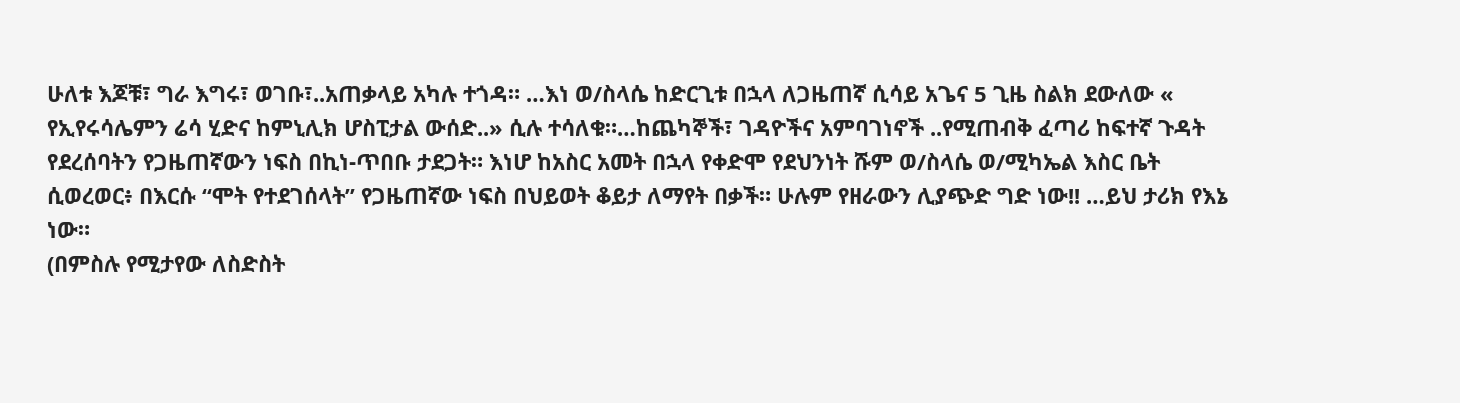ሁለቱ እጆቹ፣ ግራ እግሩ፣ ወገቡ፣..አጠቃላይ አካሉ ተጎዳ። …እነ ወ/ስላሴ ከድርጊቱ በኋላ ለጋዜጠኛ ሲሳይ አጌና 5 ጊዜ ስልክ ደውለው « የኢየሩሳሌምን ሬሳ ሂድና ከምኒሊክ ሆስፒታል ውሰድ..» ሲሉ ተሳለቁ።…ከጨካኞች፣ ገዳዮችና አምባገነኖች ..የሚጠብቅ ፈጣሪ ከፍተኛ ጉዳት የደረሰባትን የጋዜጠኛውን ነፍስ በኪነ-ጥበቡ ታደጋት። እነሆ ከአስር አመት በኋላ የቀድሞ የደህንነት ሹም ወ/ስላሴ ወ/ሚካኤል እስር ቤት ሲወረወር፥ በእርሱ “ሞት የተደገሰላት” የጋዜጠኛው ነፍስ በህይወት ቆይታ ለማየት በቃች። ሁሉም የዘራውን ሊያጭድ ግድ ነው!! …ይህ ታሪክ የእኔ ነው።
(በምስሉ የሚታየው ለስድስት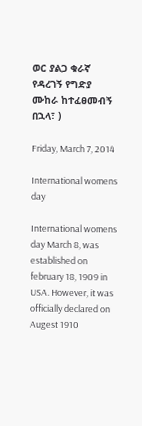ወር ያልጋ ቁራኛ የዳረገኝ የግድያ ሙከራ ከተፈፀመብኝ በኋላ፣ )

Friday, March 7, 2014

International womens day

International womens day March 8, was established on february 18, 1909 in USA. However, it was officially declared on Augest 1910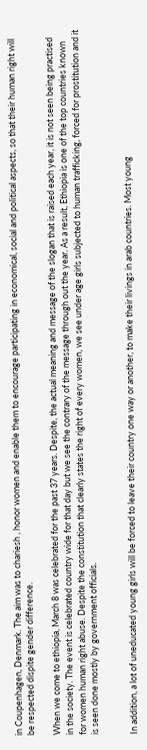in Coupenhagen, Denmark. The aim was to chariesh , honor women and enable them to encourage participating in economical, social and political aspects, so that their human right will be respected dispite gender difference.

When we come to ethiopia, March 8 was celebrated for the past 37 years. Despite, the actual meaning and message of the slogan that is raised each year, it is not seen being practised in the society. The event is celebrated country wide for that day but we see the contrary of the message through out the year. As a result, Ethiopia is one of the top countries known for women human right abuse. Despite the constitution that clearly states the right of every women, we see under age girls subjected to human trafficking, forced for prostitution and it is seen done mostly by government officials.


In addition, a lot of uneducated young girls will be forced to leave their country one way or another, to make their livings in arab countries. Most young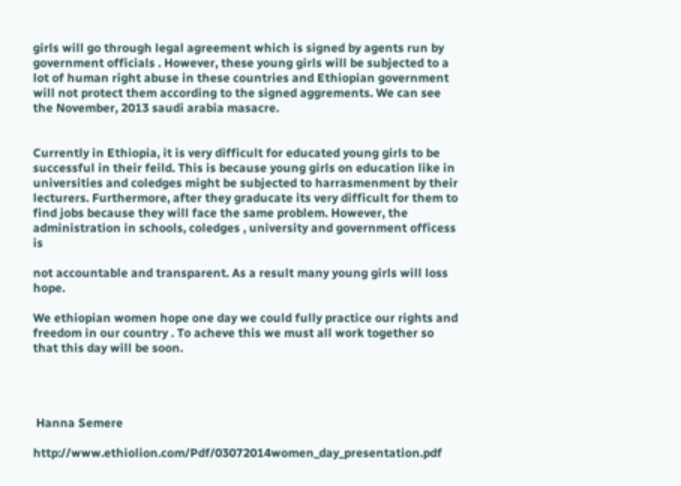girls will go through legal agreement which is signed by agents run by government officials . However, these young girls will be subjected to a lot of human right abuse in these countries and Ethiopian government will not protect them according to the signed aggrements. We can see the November, 2013 saudi arabia masacre.


Currently in Ethiopia, it is very difficult for educated young girls to be successful in their feild. This is because young girls on education like in universities and coledges might be subjected to harrasmenment by their lecturers. Furthermore, after they graducate its very difficult for them to find jobs because they will face the same problem. However, the administration in schools, coledges , university and government officess is

not accountable and transparent. As a result many young girls will loss hope.

We ethiopian women hope one day we could fully practice our rights and freedom in our country . To acheve this we must all work together so that this day will be soon.




 Hanna Semere

http://www.ethiolion.com/Pdf/03072014women_day_presentation.pdf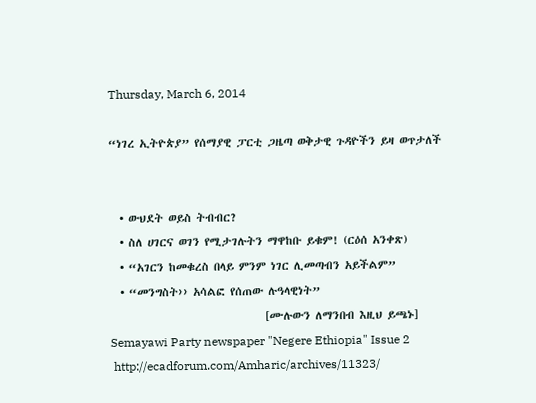Thursday, March 6, 2014

“ነገረ ኢትዮጵያ” የሰማያዊ ፓርቲ ጋዜጣ ወቅታዊ ጉዳዮችን ይዛ ወጥታለች


  • ውህደት ወይስ ትብብር?
  • ስለ ሀገርና ወገን የሚታገሉትን ማዋከቡ ይቁም! (ርዕሰ አንቀጽ)
  • “አገርን ከመቁረስ በላይ ምንም ነገር ሊመጣብን አይችልም”
  • “መንግስት›› አሳልፎ የሰጠው ሉዓላዊነት”
                               [ሙሉውን ለማንበብ እዚህ ይጫኑ]
Semayawi Party newspaper "Negere Ethiopia" Issue 2
 http://ecadforum.com/Amharic/archives/11323/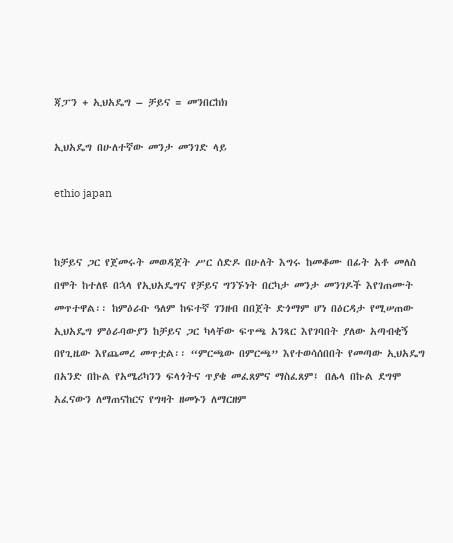ጃፓን + ኢህአዴግ – ቻይና = መንበርከክ

ኢህአዴግ በሁለተኛው መንታ መንገድ ላይ

ethio japan


ከቻይና ጋር የጀመሩት መወዳጀት ሥር ሰድዶ በሁለት እግሩ ከመቆሙ በፊት አቶ መለስ በሞት ከተለዩ በኋላ የኢህአዴግና የቻይና ግንኙነት በርካታ መንታ መንገዶች እየገጠሙት መጥተዋል፡፡ ከምዕራቡ ዓለም ከፍተኛ ገንዘብ በበጀት ድጎማም ሆነ በዕርዳታ የሚሠጠው ኢህአዴግ ምዕራባውያን ከቻይና ጋር ካላቸው ፍጥጫ አንጻር እየገባበት ያለው አጣብቂኝ በየጊዜው እየጨመረ መጥቷል፡፡ “ምርጫው በምርጫ” እየተወሳሰበበት የመጣው ኢህአዴግ በአንድ በኩል የአሜሪካንን ፍላጎትና ጥያቄ መፈጸምና ማስፈጸም፤ በሌላ በኩል ደግሞ አፈናውን ለማጠናከርና የግዛት ዘመኑን ለማርዘም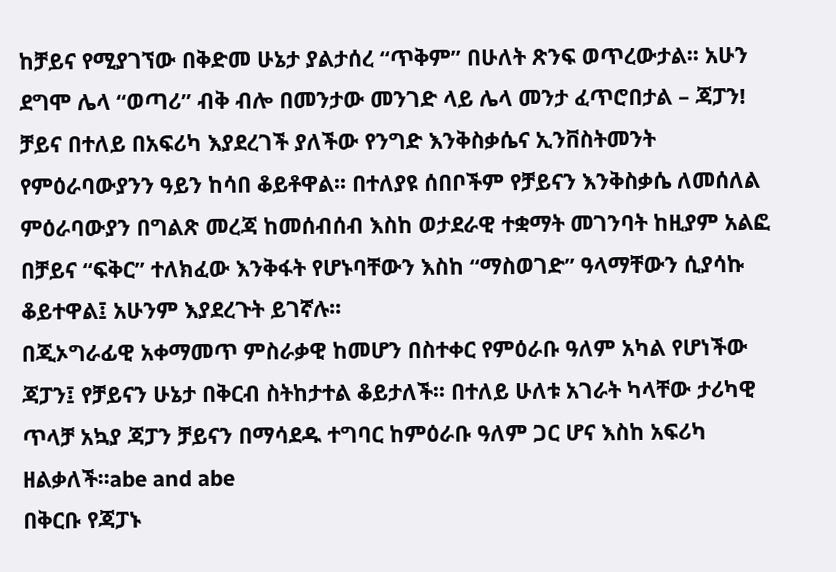ከቻይና የሚያገኘው በቅድመ ሁኔታ ያልታሰረ “ጥቅም” በሁለት ጽንፍ ወጥረውታል፡፡ አሁን ደግሞ ሌላ “ወጣሪ” ብቅ ብሎ በመንታው መንገድ ላይ ሌላ መንታ ፈጥሮበታል – ጃፓን!
ቻይና በተለይ በአፍሪካ እያደረገች ያለችው የንግድ እንቅስቃሴና ኢንቨስትመንት የምዕራባውያንን ዓይን ከሳበ ቆይቶዋል፡፡ በተለያዩ ሰበቦችም የቻይናን እንቅስቃሴ ለመሰለል ምዕራባውያን በግልጽ መረጃ ከመሰብሰብ እስከ ወታደራዊ ተቋማት መገንባት ከዚያም አልፎ በቻይና “ፍቅር” ተለክፈው እንቅፋት የሆኑባቸውን እስከ “ማስወገድ” ዓላማቸውን ሲያሳኩ ቆይተዋል፤ አሁንም እያደረጉት ይገኛሉ፡፡
በጂኦግራፊዊ አቀማመጥ ምስራቃዊ ከመሆን በስተቀር የምዕራቡ ዓለም አካል የሆነችው ጃፓን፤ የቻይናን ሁኔታ በቅርብ ስትከታተል ቆይታለች፡፡ በተለይ ሁለቱ አገራት ካላቸው ታሪካዊ ጥላቻ አኳያ ጃፓን ቻይናን በማሳደዱ ተግባር ከምዕራቡ ዓለም ጋር ሆና እስከ አፍሪካ ዘልቃለች፡፡abe and abe
በቅርቡ የጃፓኑ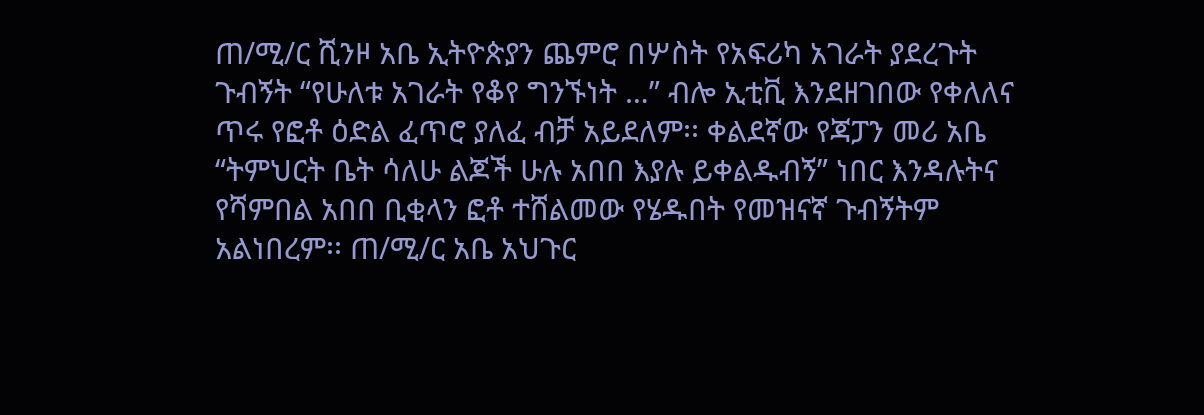ጠ/ሚ/ር ሺንዞ አቤ ኢትዮጵያን ጨምሮ በሦስት የአፍሪካ አገራት ያደረጉት ጉብኝት “የሁለቱ አገራት የቆየ ግንኙነት …” ብሎ ኢቲቪ እንደዘገበው የቀለለና ጥሩ የፎቶ ዕድል ፈጥሮ ያለፈ ብቻ አይደለም፡፡ ቀልደኛው የጃፓን መሪ አቤ “ትምህርት ቤት ሳለሁ ልጆች ሁሉ አበበ እያሉ ይቀልዱብኝ” ነበር እንዳሉትና የሻምበል አበበ ቢቂላን ፎቶ ተሸልመው የሄዱበት የመዝናኛ ጉብኝትም አልነበረም፡፡ ጠ/ሚ/ር አቤ አህጉር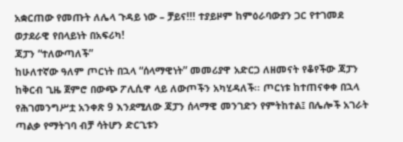አቋርጠው የመጡት ለሌላ ጉዳይ ነው – ቻይና!!! ተያይዞም ከምዕራባውያን ጋር የተገመደ ወታደራዊ የበላይነት በአፍሪካ!
ጃፓን “ተለውጣለች”
ከሁለተኛው ዓለም ጦርነት በኋላ “ሰላማዊነት” መመሪያዋ አድርጋ ለዘመናት የቆየችው ጃፓን ከቅርብ ጊዜ ጀምሮ በውጭ ፖሊሲዋ ላይ ለውጦችን አካሂዳለች፡፡ ጦርነቱ ከተጠናቀቀ በኋላ የሕገመንግሥቷ አንቀጽ 9 እንደሚለው ጃፓን ሰላማዊ መንገድን የምትከተል፤ በሌሎች አገራት ጣልቃ የማትገባ ብቻ ሳትሆን ድርጊቱን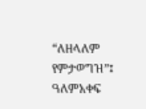“ለዘላለም የምታወግዝ”፤ ዓለምአቀፍ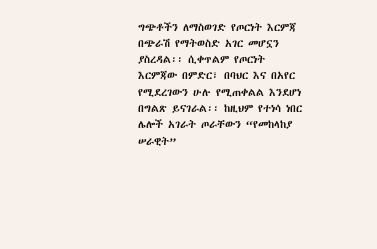ግጭቶችን ለማስወገድ የጦርነት እርምጃ በጭራሽ የማትወስድ አገር መሆኗን ያስረዳል፡፡ ሲቀጥልም የጦርነት እርምጃው በምድር፣ በባህር እና በአየር የሚደረገውን ሁሉ የሚጠቀልል እንደሆነ በግልጽ ይናገራል፡፡ ከዚህም የተነሳ ነበር ሌሎች አገራት ጦራቸውን “የመከላከያ ሠራዊት”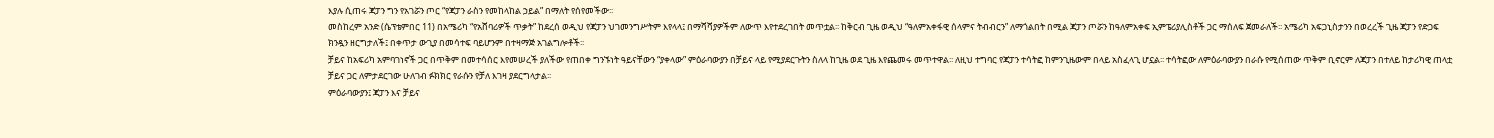እያሉ ሲጠሩ ጃፓን ግን የአገሯን ጦር “የጃፓን ራስን የመከላከል ኃይል” በማለት የሰየመችው፡፡
መስከረም አንድ (ሴፕቴምበር 11) በአሜሪካ “የአሸባሪዎች ጥቃት” ከደረሰ ወዲህ የጃፓን ህገመንግሥትም እየላላ፤ በማሻሻያዎችም ለውጥ እየተደረገበት መጥቷል፡፡ ከቅርብ ጊዜ ወዲህ “ዓለምአቀፋዊ ሰላምና ትብብርን” ለማጎልበት በሚል ጃፓን ጦሯን ከዓለምአቀፍ ኢምፔሪያሊስቶች ጋር ማሰለፍ ጀመራለች፡፡ አሜሪካ አፍጋኒስታንን በወረረች ጊዜ ጃፓን የድጋፍ ክንዷን ዘርግታለች፤ በቀጥታ ውጊያ በመሳተፍ ባይሆንም በተዛማጅ አገልግሎቶች፡፡
ቻይና ከአፍሪካ አምባገነኖች ጋር በጥቅም በመተሳሰር እየመሠረች ያለችው የጠበቀ ግንኙነት ዓይናቸውን “ያቀላው” ምዕራባውያን በቻይና ላይ የሚያደርጉትን ስለላ ከጊዜ ወደ ጊዜ እየጨመሩ መጥተዋል፡፡ ለዚህ ተግባር የጃፓን ተሳትፎ ከምንጊዜውም በላይ አስፈላጊ ሆኗል፡፡ ተሳትፎው ለምዕራባውያን በራሱ የሚሰጠው ጥቅም ቢኖርም ለጃፓን በተለይ ከታሪካዊ ጠላቷ ቻይና ጋር ለምታደርገው ሁለገብ ፉክክር የራሱን የቻለ እገዛ ያደርግላታል፡፡
ምዕራባውያን፤ ጃፓን እና ቻይና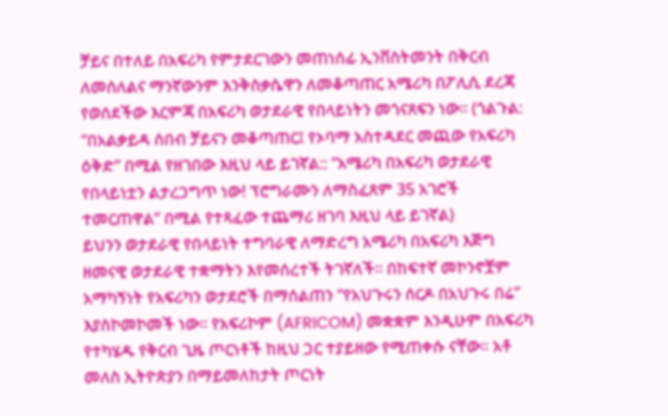ቻይና በተለይ በአፍሪካ የምታደርገውን መጠነሰፊ ኢንቨስትመንት በቅርብ ለመሰለልና ማንኛውንም እንቅስቃሴዋን ለመቆጣጠር አሜሪካ በፖሊሲ ደረጃ የወሰደችው እርምጃ በአፍሪካ ወታደራዊ የበላይነትን መጎናጸፍን ነው፡፡ (ጎልጉል: “በአልቃይዳ ሰበብ ቻይናን መቆጣጠር፤ የኦባማ አስተዳደር መጪው የአፍሪካ ዕቅድ” በሚል የዘገበው እዚህ ላይ ይገኛል:: “አሜሪካ በአፍሪካ ወታደራዊ የበላይነቷን ልታረጋግጥ ነው! ፕሮግራሙን ለማስፈጸም 35 አገሮች ተመርጠዋል” በሚል የተጻፈው ተጨማሪ ዘገባ እዚህ ላይ ይገኛል)
ይህንን ወታደራዊ የበላይነት ተግባራዊ ለማድረግ አሜሪካ በአፍሪካ እጅግ ዘመናዊ ወታደራዊ ተቋማትን እየመሰረተች ትገኛለች፡፡ በከፍተኛ መኮንኖቿም አማካኝነት የአፍሪካን ወታደሮች በማሰልጠን “የአህጉሩን ሰርዶ በአህጉሩ በሬ” እያስኮመኮመች ነው፡፡ የአፍሪኮም (AFRICOM) መቋቋም እንዲሁም በአፍሪካ የተካሄዱ የቅርብ ጊዜ ጦርነቶች ከዚህ ጋር ተያይዘው የሚጠቀሱ ናቸው፡፡ አቶ መለስ ኢትዮጵያን በማይመለከታት ጦርነት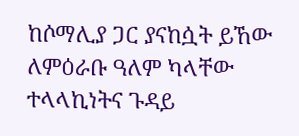ከሶማሊያ ጋር ያናከሷት ይኸው ለምዕራቡ ዓለም ካላቸው ተላላኪነትና ጉዳይ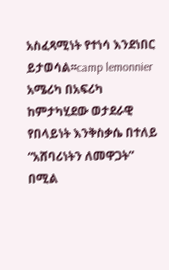አስፈጻሚነት የተነሳ እንደነበር ይታወሳል፡፡camp lemonnier
አሜሪካ በአፍሪካ ከምታካሂደው ወታደራዊ የበላይነት እንቅስቃሴ በተለይ “አሸባሪነትን ለመዋጋት” በሚል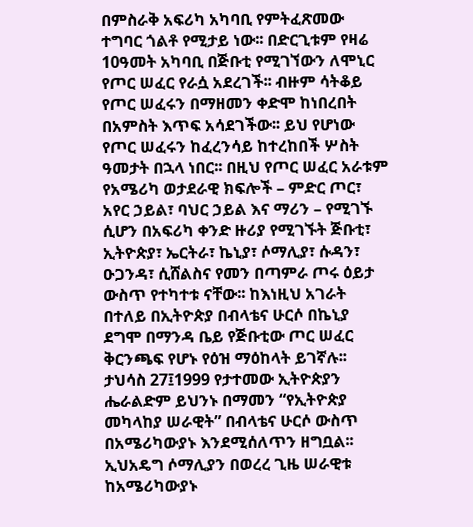በምስራቅ አፍሪካ አካባቢ የምትፈጽመው ተግባር ጎልቶ የሚታይ ነው፡፡ በድርጊቱም የዛሬ 10ዓመት አካባቢ በጅቡቲ የሚገኘውን ለሞኒር የጦር ሠፈር የራሷ አደረገች፡፡ ብዙም ሳትቆይ የጦር ሠፈሩን በማዘመን ቀድሞ ከነበረበት በአምስት እጥፍ አሳደገችው፡፡ ይህ የሆነው የጦር ሠፈሩን ከፈረንሳይ ከተረከበች ሦስት ዓመታት በኋላ ነበር፡፡ በዚህ የጦር ሠፈር አራቱም የአሜሪካ ወታደራዊ ክፍሎች – ምድር ጦር፣ አየር ኃይል፣ ባህር ኃይል እና ማሪን – የሚገኙ ሲሆን በአፍሪካ ቀንድ ዙሪያ የሚገኙት ጅቡቲ፣ ኢትዮጵያ፣ ኤርትራ፣ ኬኒያ፣ ሶማሊያ፣ ሱዳን፣ ዑጋንዳ፣ ሲሸልስና የመን በጣምራ ጦሩ ዕይታ ውስጥ የተካተቱ ናቸው፡፡ ከእነዚህ አገራት በተለይ በኢትዮጵያ በብላቴና ሁርሶ በኬኒያ ደግሞ በማንዳ ቤይ የጅቡቲው ጦር ሠፈር ቅርንጫፍ የሆኑ የዕዝ ማዕከላት ይገኛሉ፡፡ ታህሳስ 27፤1999 የታተመው ኢትዮጵያን ሔራልድም ይህንኑ በማመን “የኢትዮጵያ መካላከያ ሠራዊት” በብላቴና ሁርሶ ውስጥ በአሜሪካውያኑ እንደሚሰለጥን ዘግቧል፡፡ ኢህአዴግ ሶማሊያን በወረረ ጊዜ ሠራዊቱ ከአሜሪካውያኑ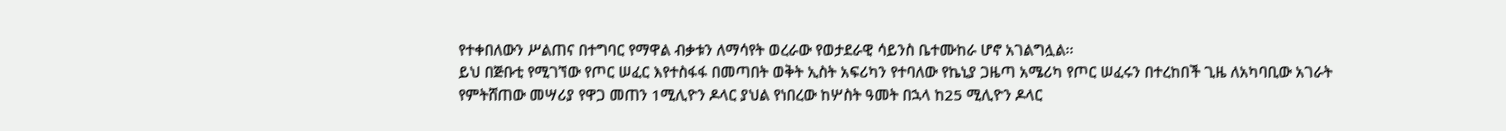የተቀበለውን ሥልጠና በተግባር የማዋል ብቃቱን ለማሳየት ወረራው የወታደራዊ ሳይንስ ቤተሙከራ ሆኖ አገልግሏል፡፡
ይህ በጅቡቲ የሚገኘው የጦር ሠፈር እየተስፋፋ በመጣበት ወቅት ኢስት አፍሪካን የተባለው የኬኒያ ጋዜጣ አሜሪካ የጦር ሠፈሩን በተረከበች ጊዜ ለአካባቢው አገራት የምትሸጠው መሣሪያ የዋጋ መጠን 1ሚሊዮን ዶላር ያህል የነበረው ከሦስት ዓመት በኋላ ከ25 ሚሊዮን ዶላር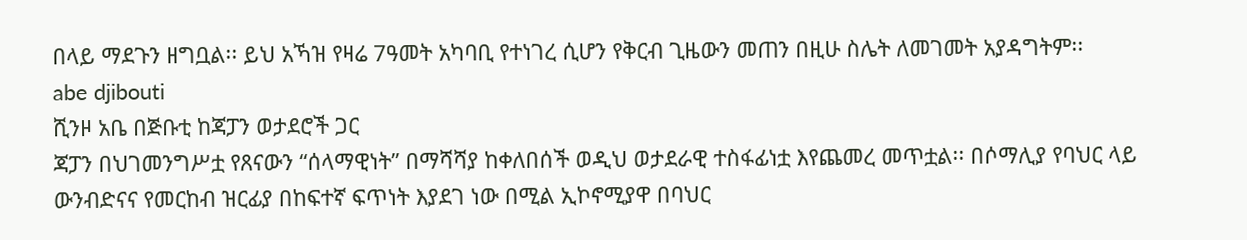በላይ ማደጉን ዘግቧል፡፡ ይህ አኻዝ የዛሬ 7ዓመት አካባቢ የተነገረ ሲሆን የቅርብ ጊዜውን መጠን በዚሁ ስሌት ለመገመት አያዳግትም፡፡
abe djibouti
ሺንዞ አቤ በጅቡቲ ከጃፓን ወታደሮች ጋር
ጃፓን በህገመንግሥቷ የጸናውን “ሰላማዊነት” በማሻሻያ ከቀለበሰች ወዲህ ወታደራዊ ተስፋፊነቷ እየጨመረ መጥቷል፡፡ በሶማሊያ የባህር ላይ ውንብድናና የመርከብ ዝርፊያ በከፍተኛ ፍጥነት እያደገ ነው በሚል ኢኮኖሚያዋ በባህር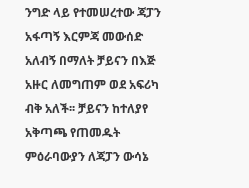ንግድ ላይ የተመሠረተው ጃፓን አፋጣኝ እርምጃ መውሰድ አለብኝ በማለት ቻይናን በእጅ አዙር ለመግጠም ወደ አፍሪካ ብቅ አለች፡፡ ቻይናን ከተለያየ አቅጣጫ የጠመዱት ምዕራባውያን ለጃፓን ውሳኔ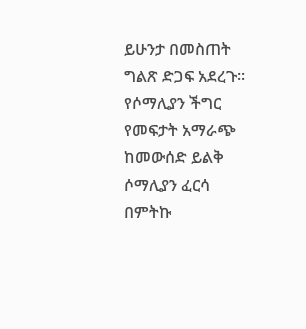ይሁንታ በመስጠት ግልጽ ድጋፍ አደረጉ፡፡ የሶማሊያን ችግር የመፍታት አማራጭ ከመውሰድ ይልቅ ሶማሊያን ፈርሳ በምትኩ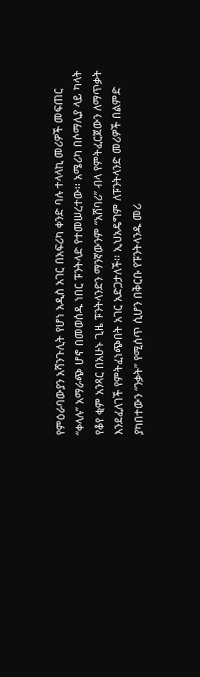የምዕራባውያን አሻንጉሊት የሆነ አዲስ አገር በአፍሪካ ቀንድ ባሉ ተላላኪ መሪዎች መፍጠር “ቀላሉ” አማራጭ ሆኖ በመወሰዱ ነበር ፑንትላድ የተመሠረተው፡፡ አሜሪካ በሶማሊያ ላይ ካላት የቆየ ቂም አንጻር በአሁኑ ጊዜ ፑንትላንድን ማንኛውንም “አሸባሪ” ብላ የምትፈርጀውን ለማጥቃት እንደፈለገች የምትፈነጭበት አገር አድጋታለች፡፡ ኢህአዴግም ለፑንትላንድ መሪዎች በልምድ ያካበተውን “ንቃት” የሚሰጥ ሲሆን በቅርቡ የፑንትላንዱ መሪ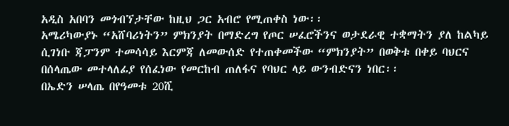አዲስ አበባን መጎብኘታቸው ከዚህ ጋር አብሮ የሚጠቀስ ነው፡፡
አሜሪካውያኑ “አሸባሪነትን” ምክንያት በማድረግ የጦር ሠፈሮችንና ወታደራዊ ተቋማትን ያለ ከልካይ ሲገነቡ ጃፓንም ተመሳሳይ እርምጃ ለመውሰድ የተጠቀመችው “ምክንያት” በወቅቱ በቀይ ባህርና በሰላጤው መተላለፊያ የሰፈነው የመርከብ ጠለፋና የባህር ላይ ውንብድናን ነበር፡፡
በኤድን ሠላጤ በየዓመቱ 20ሺ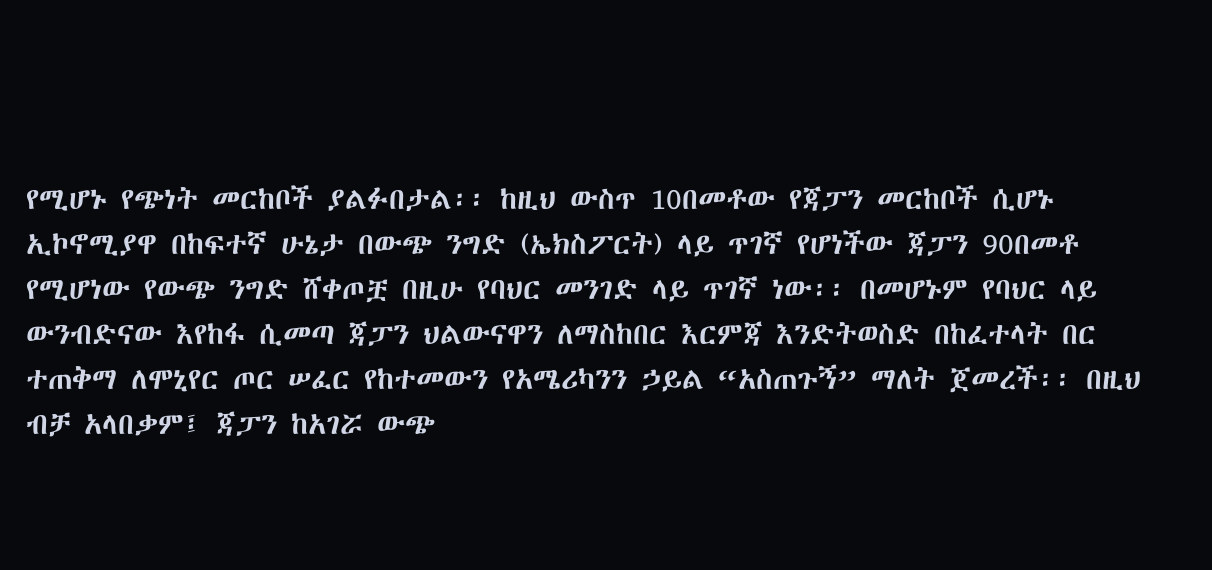የሚሆኑ የጭነት መርከቦች ያልፉበታል፡፡ ከዚህ ውስጥ 10በመቶው የጃፓን መርከቦች ሲሆኑ ኢኮኖሚያዋ በከፍተኛ ሁኔታ በውጭ ንግድ (ኤክስፖርት) ላይ ጥገኛ የሆነችው ጃፓን 90በመቶ የሚሆነው የውጭ ንግድ ሸቀጦቿ በዚሁ የባህር መንገድ ላይ ጥገኛ ነው፡፡ በመሆኑም የባህር ላይ ውንብድናው እየከፋ ሲመጣ ጃፓን ህልውናዋን ለማስከበር እርምጃ እንድትወስድ በከፈተላት በር ተጠቅማ ለሞኒየር ጦር ሠፈር የከተመውን የአሜሪካንን ኃይል “አስጠጉኝ” ማለት ጀመረች፡፡ በዚህ ብቻ አላበቃም፤ ጃፓን ከአገሯ ውጭ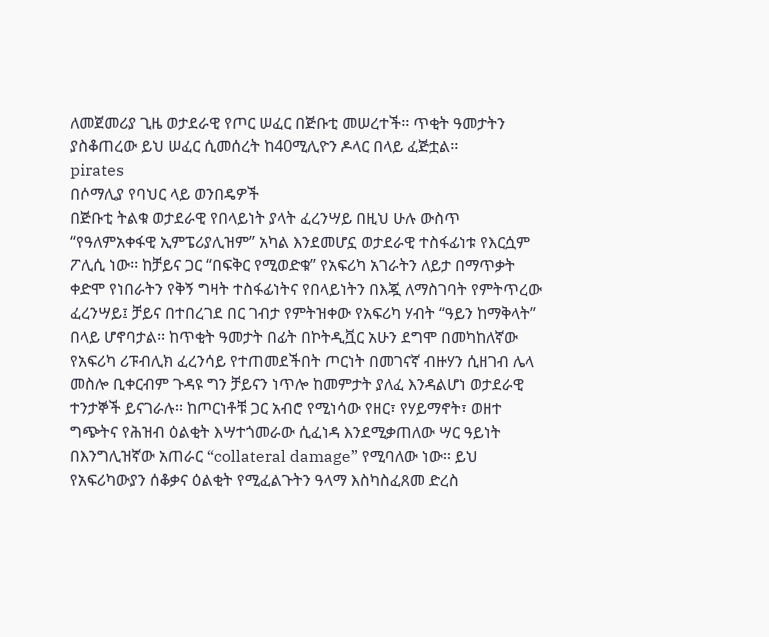ለመጀመሪያ ጊዜ ወታደራዊ የጦር ሠፈር በጅቡቲ መሠረተች፡፡ ጥቂት ዓመታትን ያስቆጠረው ይህ ሠፈር ሲመሰረት ከ40ሚሊዮን ዶላር በላይ ፈጅቷል፡፡
pirates
በሶማሊያ የባህር ላይ ወንበዴዎች
በጅቡቲ ትልቁ ወታደራዊ የበላይነት ያላት ፈረንሣይ በዚህ ሁሉ ውስጥ “የዓለምአቀፋዊ ኢምፔሪያሊዝም” አካል እንደመሆኗ ወታደራዊ ተስፋፊነቱ የእርሷም ፖሊሲ ነው፡፡ ከቻይና ጋር “በፍቅር የሚወድቁ” የአፍሪካ አገራትን ለይታ በማጥቃት ቀድሞ የነበራትን የቅኝ ግዛት ተስፋፊነትና የበላይነትን በእጇ ለማስገባት የምትጥረው ፈረንሣይ፤ ቻይና በተበረገደ በር ገብታ የምትዝቀው የአፍሪካ ሃብት “ዓይን ከማቅላት” በላይ ሆኖባታል፡፡ ከጥቂት ዓመታት በፊት በኮትዲቯር አሁን ደግሞ በመካከለኛው የአፍሪካ ሪፑብሊክ ፈረንሳይ የተጠመደችበት ጦርነት በመገናኛ ብዙሃን ሲዘገብ ሌላ መስሎ ቢቀርብም ጉዳዩ ግን ቻይናን ነጥሎ ከመምታት ያለፈ እንዳልሆነ ወታደራዊ ተንታኞች ይናገራሉ፡፡ ከጦርነቶቹ ጋር አብሮ የሚነሳው የዘር፣ የሃይማኖት፣ ወዘተ ግጭትና የሕዝብ ዕልቂት እሣተጎመራው ሲፈነዳ እንደሚቃጠለው ሣር ዓይነት በእንግሊዝኛው አጠራር “collateral damage” የሚባለው ነው፡፡ ይህ የአፍሪካውያን ሰቆቃና ዕልቂት የሚፈልጉትን ዓላማ እስካስፈጸመ ድረስ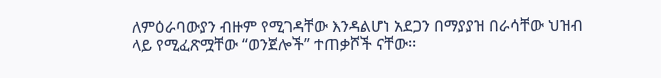ለምዕራባውያን ብዙም የሚገዳቸው እንዳልሆነ አደጋን በማያያዝ በራሳቸው ህዝብ ላይ የሚፈጽሟቸው “ወንጀሎች” ተጠቃሾች ናቸው፡፡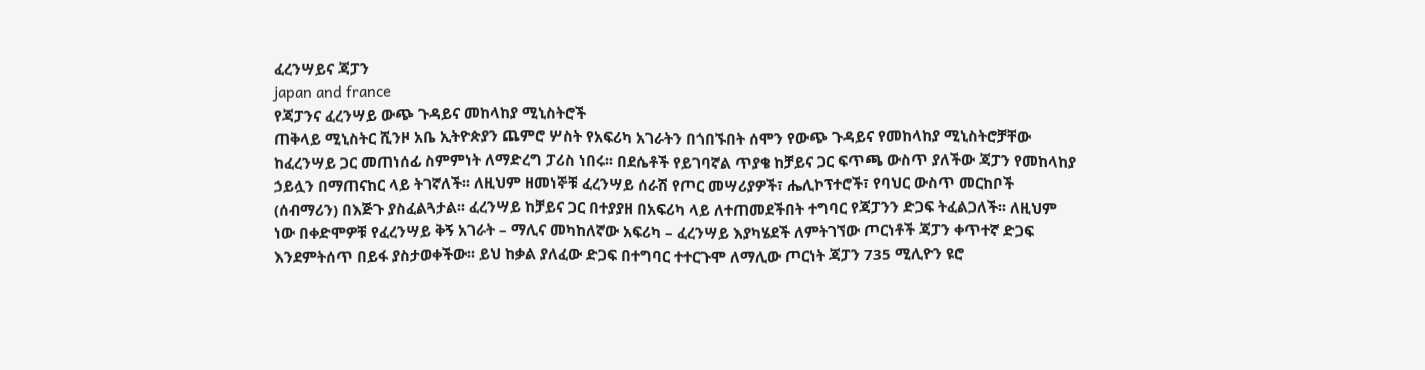ፈረንሣይና ጃፓን
japan and france
የጃፓንና ፈረንሣይ ውጭ ጉዳይና መከላከያ ሚኒስትሮች
ጠቅላይ ሚኒስትር ሺንዞ አቤ ኢትዮጵያን ጨምሮ ሦስት የአፍሪካ አገራትን በጎበኙበት ሰሞን የውጭ ጉዳይና የመከላከያ ሚኒስትሮቻቸው ከፈረንሣይ ጋር መጠነሰፊ ስምምነት ለማድረግ ፓሪስ ነበሩ፡፡ በደሴቶች የይገባኛል ጥያቄ ከቻይና ጋር ፍጥጫ ውስጥ ያለችው ጃፓን የመከላከያ ኃይሏን በማጠናከር ላይ ትገኛለች፡፡ ለዚህም ዘመነኞቹ ፈረንሣይ ሰራሽ የጦር መሣሪያዎች፣ ሔሊኮፕተሮች፣ የባህር ውስጥ መርከቦች (ሰብማሪን) በእጅጉ ያስፈልጓታል፡፡ ፈረንሣይ ከቻይና ጋር በተያያዘ በአፍሪካ ላይ ለተጠመደችበት ተግባር የጃፓንን ድጋፍ ትፈልጋለች፡፡ ለዚህም ነው በቀድሞዎቹ የፈረንሣይ ቅኝ አገራት – ማሊና መካከለኛው አፍሪካ – ፈረንሣይ እያካሄደች ለምትገኘው ጦርነቶች ጃፓን ቀጥተኛ ድጋፍ እንደምትሰጥ በይፋ ያስታወቀችው፡፡ ይህ ከቃል ያለፈው ድጋፍ በተግባር ተተርጉሞ ለማሊው ጦርነት ጃፓን 735 ሚሊዮን ዩሮ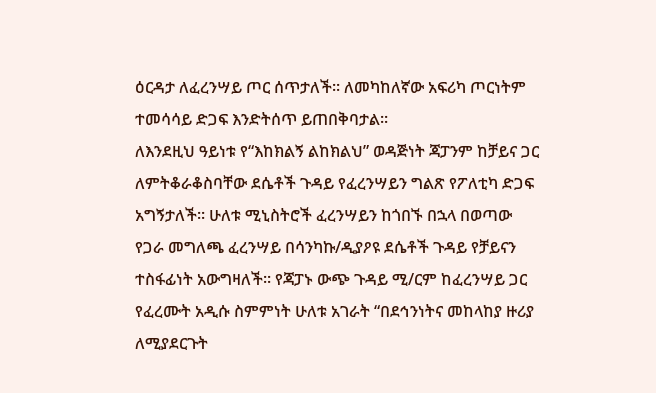ዕርዳታ ለፈረንሣይ ጦር ሰጥታለች፡፡ ለመካከለኛው አፍሪካ ጦርነትም ተመሳሳይ ድጋፍ እንድትሰጥ ይጠበቅባታል፡፡
ለእንደዚህ ዓይነቱ የ“እከክልኝ ልከክልህ” ወዳጅነት ጃፓንም ከቻይና ጋር ለምትቆራቆስባቸው ደሴቶች ጉዳይ የፈረንሣይን ግልጽ የፖለቲካ ድጋፍ አግኝታለች፡፡ ሁለቱ ሚኒስትሮች ፈረንሣይን ከጎበኙ በኋላ በወጣው የጋራ መግለጫ ፈረንሣይ በሳንካኩ/ዲያዖዩ ደሴቶች ጉዳይ የቻይናን ተስፋፊነት አውግዛለች፡፡ የጃፓኑ ውጭ ጉዳይ ሚ/ርም ከፈረንሣይ ጋር የፈረሙት አዲሱ ስምምነት ሁለቱ አገራት “በደኅንነትና መከላከያ ዙሪያ ለሚያደርጉት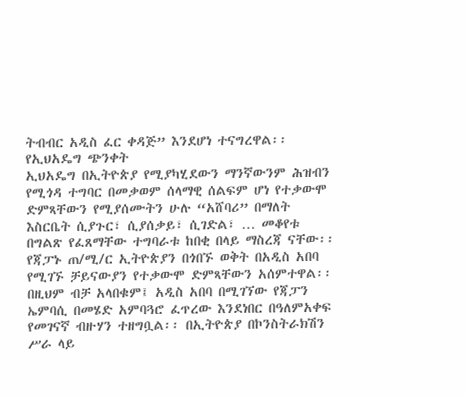ትብብር አዲስ ፈር ቀዳጅ” እንደሆነ ተናግረዋል፡፡
የኢህአዴግ ጭንቀት
ኢህአዴግ በኢትዮጵያ የሚያካሂደውን ማንኛውንም ሕዝብን የሚጎዳ ተግባር በመቃወም ሰላማዊ ሰልፍም ሆነ የተቃውሞ ድምጻቸውን የሚያሰሙትን ሁሉ “አሸባሪ” በማለት እስርቤት ሲያጉር፣ ሲያሰቃይ፣ ሲገድል፣ … መቆየቱ በግልጽ የፈጸማቸው ተግባራቱ ከበቂ በላይ ማስረጃ ናቸው፡፡ የጃፓኑ ጠ/ሚ/ር ኢትዮጵያን በጎበኙ ወቅት በአዲስ አበባ የሚገኙ ቻይናውያን የተቃውሞ ድምጻቸውን አሰምተዋል፡፡ በዚህም ብቻ አላበቁም፤ አዲስ አበባ በሚገኘው የጃፓን ኤምባሲ በመሄድ አምባጓሮ ፈጥረው እንደነበር በዓለምአቀፍ የመገናኛ ብዙሃን ተዘግቧል፡፡ በኢትዮጵያ በኮንስትራክሽን ሥራ ላይ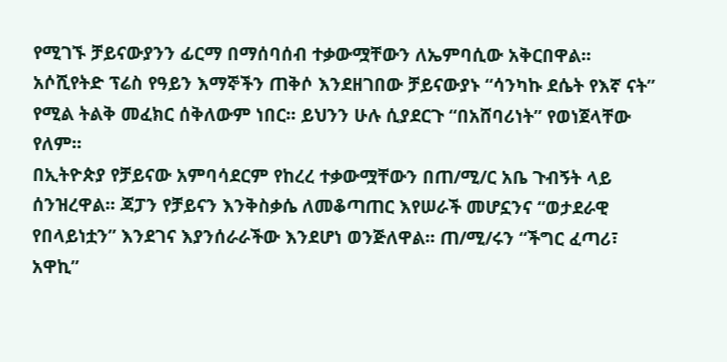የሚገኙ ቻይናውያንን ፊርማ በማሰባሰብ ተቃውሟቸውን ለኤምባሲው አቅርበዋል፡፡ አሶሺየትድ ፕሬስ የዓይን እማኞችን ጠቅሶ እንደዘገበው ቻይናውያኑ “ሳንካኩ ደሴት የእኛ ናት” የሚል ትልቅ መፈክር ሰቅለውም ነበር፡፡ ይህንን ሁሉ ሲያደርጉ “በአሸባሪነት” የወነጀላቸው የለም፡፡
በኢትዮጵያ የቻይናው አምባሳደርም የከረረ ተቃውሟቸውን በጠ/ሚ/ር አቤ ጉብኝት ላይ ሰንዝረዋል፡፡ ጃፓን የቻይናን እንቅስቃሴ ለመቆጣጠር እየሠራች መሆኗንና “ወታደራዊ የበላይነቷን” እንደገና እያንሰራራችው እንደሆነ ወንጅለዋል፡፡ ጠ/ሚ/ሩን “ችግር ፈጣሪ፣ አዋኪ”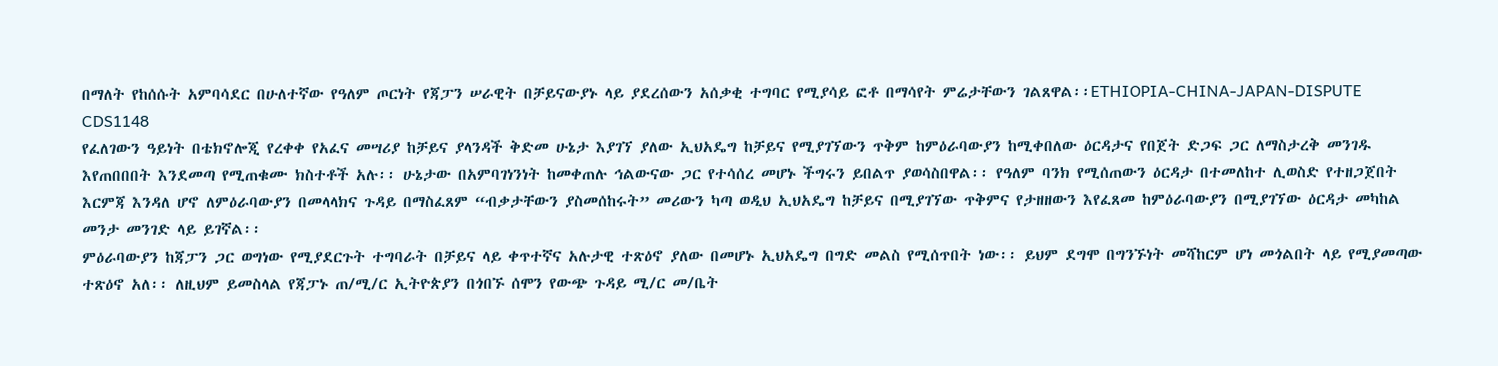በማለት የከሰሱት አምባሳደር በሁለተኛው የዓለም ጦርነት የጃፓን ሠራዊት በቻይናውያኑ ላይ ያደረሰውን አሰቃቂ ተግባር የሚያሳይ ፎቶ በማሳየት ምሬታቸውን ገልጸዋል፡፡ETHIOPIA-CHINA-JAPAN-DISPUTE  CDS1148
የፈለገውን ዓይነት በቴክኖሎጂ የረቀቀ የአፈና መሣሪያ ከቻይና ያላንዳች ቅድመ ሁኔታ እያገኘ ያለው ኢህአዴግ ከቻይና የሚያገኘውን ጥቅም ከምዕራባውያን ከሚቀበለው ዕርዳታና የበጀት ድጋፍ ጋር ለማስታረቅ መንገዱ እየጠበበበት እንደመጣ የሚጠቁሙ ክስተቶች አሉ፡፡ ሁኔታው በአምባገነንነት ከመቀጠሉ ኅልውናው ጋር የተሳሰረ መሆኑ ችግሩን ይበልጥ ያወሳስበዋል፡፡ የዓለም ባንክ የሚሰጠውን ዕርዳታ በተመለከተ ሊወስድ የተዘጋጀበት እርምጃ እንዳለ ሆኖ ለምዕራባውያን በመላላክና ጉዳይ በማስፈጸም “ብቃታቸውን ያስመሰከሩት” መሪውን ካጣ ወዲህ ኢህአዴግ ከቻይና በሚያገኘው ጥቅምና የታዘዘውን እየፈጸመ ከምዕራባውያን በሚያገኘው ዕርዳታ መካከል መንታ መንገድ ላይ ይገኛል፡፡
ምዕራባውያን ከጃፓን ጋር ወግነው የሚያደርጉት ተግባራት በቻይና ላይ ቀጥተኛና አሉታዊ ተጽዕኖ ያለው በመሆኑ ኢህአዴግ በግድ መልስ የሚሰጥበት ነው፡፡ ይህም ደግሞ በግንኙነት መሻከርም ሆነ መጎልበት ላይ የሚያመጣው ተጽዕኖ አለ፡፡ ለዚህም ይመስላል የጃፓኑ ጠ/ሚ/ር ኢትዮጵያን በጎበኙ ሰሞን የውጭ ጉዳይ ሚ/ር መ/ቤት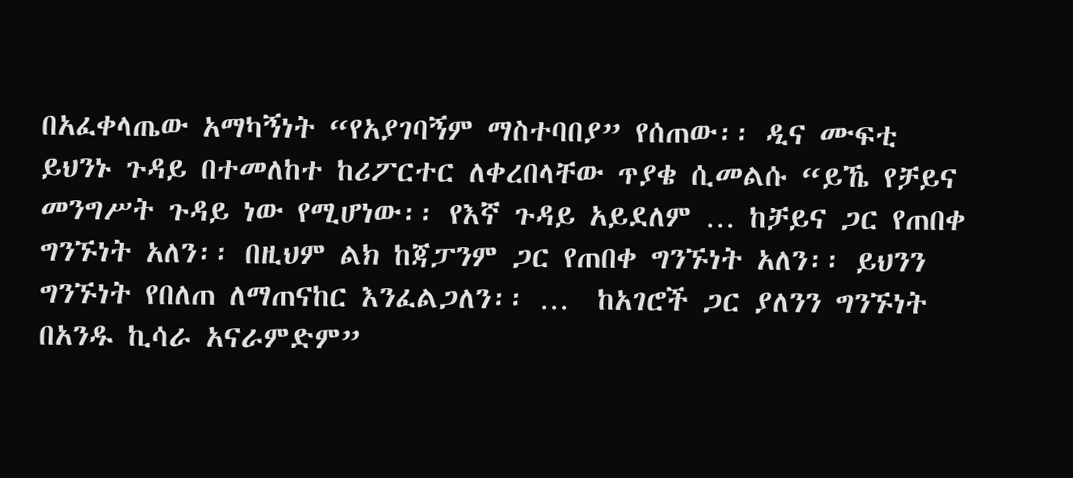በአፈቀላጤው አማካኝነት “የአያገባኝም ማስተባበያ” የሰጠው፡፡ ዲና ሙፍቲ ይህንኑ ጉዳይ በተመለከተ ከሪፖርተር ለቀረበላቸው ጥያቄ ሲመልሱ “ይኼ የቻይና መንግሥት ጉዳይ ነው የሚሆነው፡፡ የእኛ ጉዳይ አይደለም … ከቻይና ጋር የጠበቀ ግንኙነት አለን፡፡ በዚህም ልክ ከጃፓንም ጋር የጠበቀ ግንኙነት አለን፡፡ ይህንን ግንኙነት የበለጠ ለማጠናከር እንፈልጋለን፡፡ …  ከአገሮች ጋር ያለንን ግንኙነት በአንዱ ኪሳራ አናራምድም”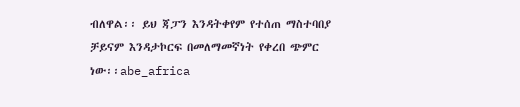ብለዋል፡፡ ይህ ጃፓን እንዳትቀየም የተሰጠ ማስተባበያ ቻይናም እንዳታኮርፍ በመለማመኛነት የቀረበ ጭምር ነው፡፡abe_africa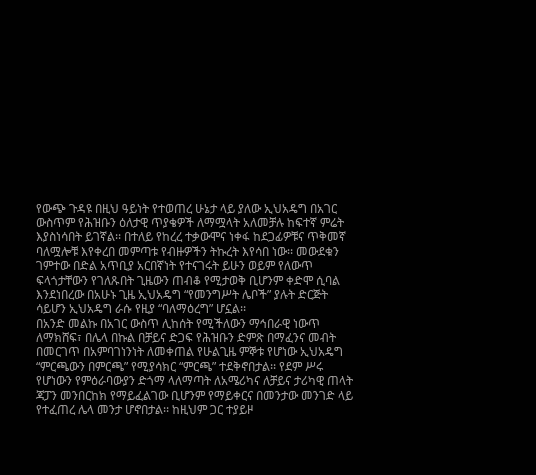የውጭ ጉዳዩ በዚህ ዓይነት የተወጠረ ሁኔታ ላይ ያለው ኢህአዴግ በአገር ውስጥም የሕዝቡን ዕለታዊ ጥያቄዎች ለማሟላት አለመቻሉ ከፍተኛ ምሬት እያስነሳበት ይገኛል፡፡ በተለይ የከረረ ተቃውሞና ነቀፋ ከደጋፊዎቹና ጥቅመኛ ባለሟሎቹ እየቀረበ መምጣቱ የብዙዎችን ትኩረት እየሳበ ነው፡፡ መውደቁን ገምተው በድል አጥቢያ አርበኛነት የተናገሩት ይሁን ወይም የለውጥ ፍላጎታቸውን የገለጹበት ጊዜውን ጠብቆ የሚታወቅ ቢሆንም ቀድሞ ሲባል እንደነበረው በአሁኑ ጊዜ ኢህአዴግ “የመንግሥት ሌቦች” ያሉት ድርጅት ሳይሆን ኢህአዴግ ራሱ የዚያ “ባለማዕረግ” ሆኗል፡፡
በአንድ መልኩ በአገር ውስጥ ሊከሰት የሚችለውን ማኅበራዊ ነውጥ ለማክሸፍ፣ በሌላ በኩል በቻይና ድጋፍ የሕዝቡን ድምጽ በማፈንና መብት በመርገጥ በአምባገነንነት ለመቀጠል የሁልጊዜ ምኞቱ የሆነው ኢህአዴግ “ምርጫውን በምርጫ” የሚያሳክር “ምርጫ” ተደቅኖበታል፡፡ የደም ሥሩ የሆነውን የምዕራባውያን ድጎማ ላለማጣት ለአሜሪካና ለቻይና ታሪካዊ ጠላት ጃፓን መንበርከክ የማይፈልገው ቢሆንም የማይቀርና በመንታው መንገድ ላይ የተፈጠረ ሌላ መንታ ሆኖበታል፡፡ ከዚህም ጋር ተያይዞ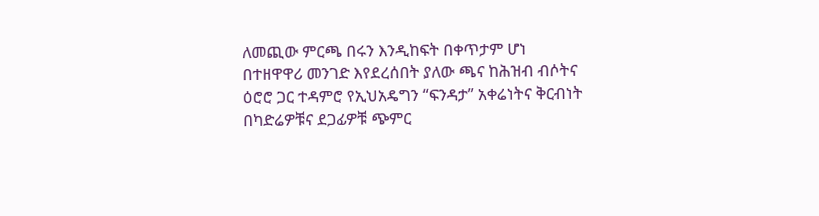ለመጪው ምርጫ በሩን እንዲከፍት በቀጥታም ሆነ በተዘዋዋሪ መንገድ እየደረሰበት ያለው ጫና ከሕዝብ ብሶትና ዕሮሮ ጋር ተዳምሮ የኢህአዴግን “ፍንዳታ” አቀሬነትና ቅርብነት በካድሬዎቹና ደጋፊዎቹ ጭምር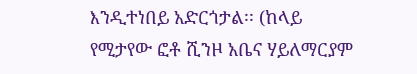እንዲተነበይ አድርጎታል፡፡ (ከላይ የሚታየው ፎቶ ሺንዞ አቤና ሃይለማርያም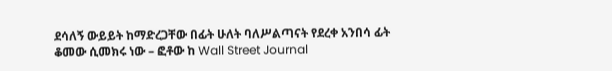ደሳለኝ ውይይት ከማድረጋቸው በፊት ሁለት ባለሥልጣናት የደረቀ አንበሳ ፊት ቆመው ሲመክሩ ነው – ፎቶው ከ Wall Street Journal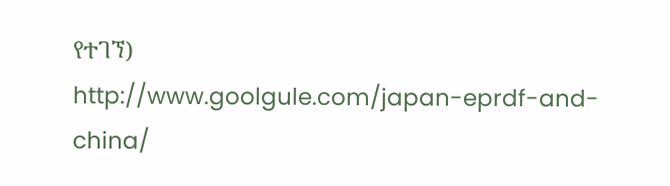የተገኘ)
http://www.goolgule.com/japan-eprdf-and-china/